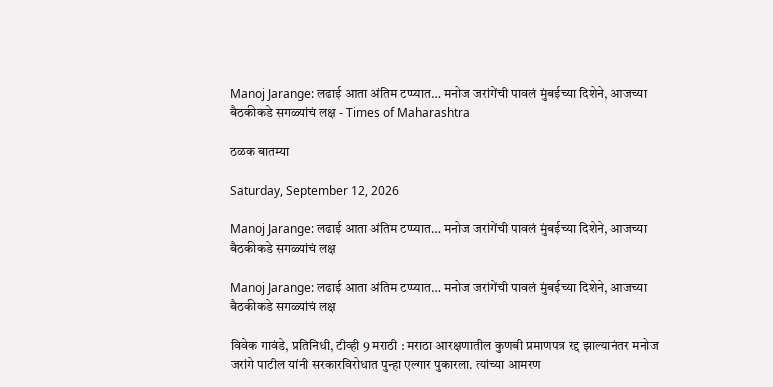Manoj Jarange: लढाई आता अंतिम टप्प्यात… मनोज जरांगेंची पावलं मुंबईच्या दिशेने, आजच्या बैठकीकडे सगळ्यांचं लक्ष - Times of Maharashtra

ठळक बातम्या

Saturday, September 12, 2026

Manoj Jarange: लढाई आता अंतिम टप्प्यात… मनोज जरांगेंची पावलं मुंबईच्या दिशेने, आजच्या बैठकीकडे सगळ्यांचं लक्ष

Manoj Jarange: लढाई आता अंतिम टप्प्यात… मनोज जरांगेंची पावलं मुंबईच्या दिशेने, आजच्या बैठकीकडे सगळ्यांचं लक्ष

विवेक गावंडे, प्रतिनिधी, टीव्ही 9 मराठी : मराठा आरक्षणातील कुणबी प्रमाणपत्र रद्द झाल्यानंतर मनोज जरांगे पाटील यांनी सरकारविरोधात पुन्हा एल्गार पुकारला. त्यांच्या आमरण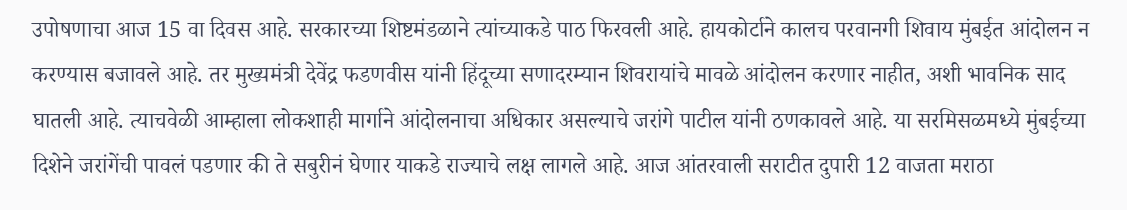उपोषणाचा आज 15 वा दिवस आहे. सरकारच्या शिष्टमंडळाने त्यांच्याकडे पाठ फिरवली आहे. हायकोर्टाने कालच परवानगी शिवाय मुंबईत आंदोलन न करण्यास बजावले आहे. तर मुख्यमंत्री देवेंद्र फडणवीस यांनी हिंदूच्या सणादरम्यान शिवरायांचे मावळे आंदोलन करणार नाहीत, अशी भावनिक साद घातली आहे. त्याचवेळी आम्हाला लोकशाही मार्गाने आंदोलनाचा अधिकार असल्याचे जरांगे पाटील यांनी ठणकावले आहे. या सरमिसळमध्ये मुंबईच्या दिशेने जरांगेंची पावलं पडणार की ते सबुरीनं घेणार याकडे राज्याचे लक्ष लागले आहे. आज आंतरवाली सराटीत दुपारी 12 वाजता मराठा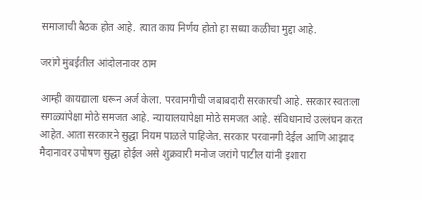समाजाची बैठक होत आहे. त्यात काय निर्णय होतो हा सध्या कळीचा मुद्दा आहे.

जरांगे मुंबईतील आंदोलनावर ठाम

आम्ही कायद्याला धरून अर्ज केला. परवानगीची जबाबदारी सरकारची आहे. सरकार स्वतःला सगळ्यांपेक्षा मोठे समजत आहे. न्यायालयापेक्षा मोठे समजत आहे. संविधानाचे उल्लंघन करत आहेत. आता सरकारने सुद्धा नियम पाळले पाहिजेत. सरकार परवानगी देईल आणि आझाद मैदानावर उपोषण सुद्धा होईल असे शुक्रवारी मनोज जरांगे पाटील यांनी इशारा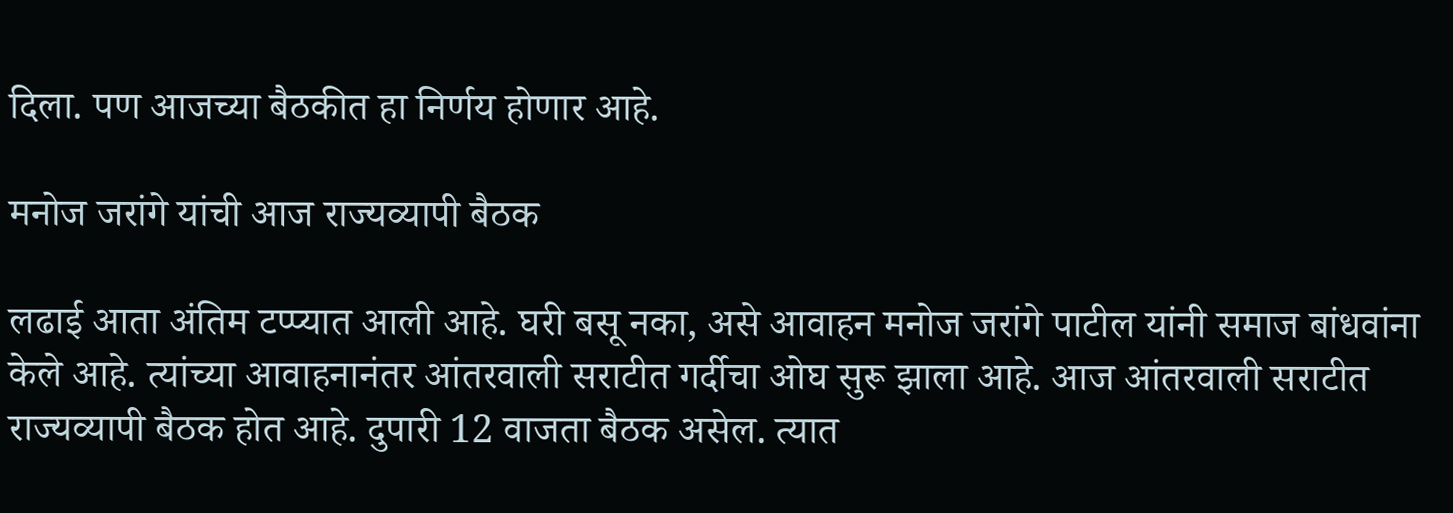दिला. पण आजच्या बैठकीत हा निर्णय होणार आहे.

मनोज जरांगे यांची आज राज्यव्यापी बैठक

लढाई आता अंतिम टप्प्यात आली आहे. घरी बसू नका, असे आवाहन मनोज जरांगे पाटील यांनी समाज बांधवांना केले आहे. त्यांच्या आवाहनानंतर आंतरवाली सराटीत गर्दीचा ओघ सुरू झाला आहे. आज आंतरवाली सराटीत राज्यव्यापी बैठक होत आहे. दुपारी 12 वाजता बैठक असेल. त्यात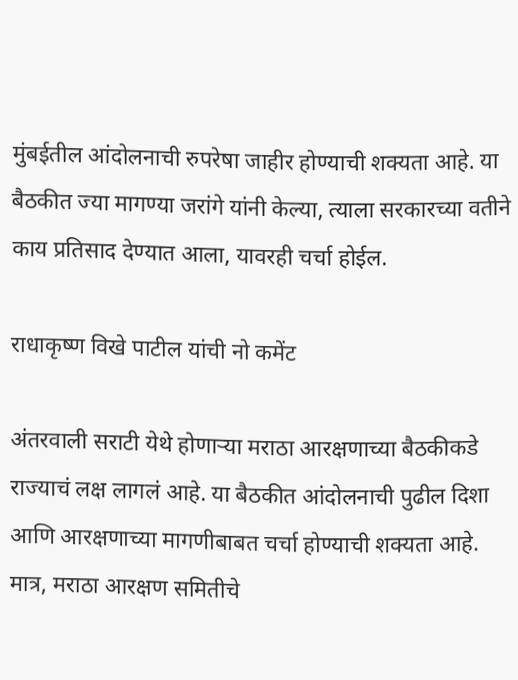मुंबईतील आंदोलनाची रुपरेषा जाहीर होण्याची शक्यता आहे. या बैठकीत ज्या मागण्या जरांगे यांनी केल्या, त्याला सरकारच्या वतीने काय प्रतिसाद देण्यात आला, यावरही चर्चा होईल.

राधाकृष्ण विखे पाटील यांची नो कमेंट

अंतरवाली सराटी येथे होणाऱ्या मराठा आरक्षणाच्या बैठकीकडे राज्याचं लक्ष लागलं आहे. या बैठकीत आंदोलनाची पुढील दिशा आणि आरक्षणाच्या मागणीबाबत चर्चा होण्याची शक्यता आहे. मात्र, मराठा आरक्षण समितीचे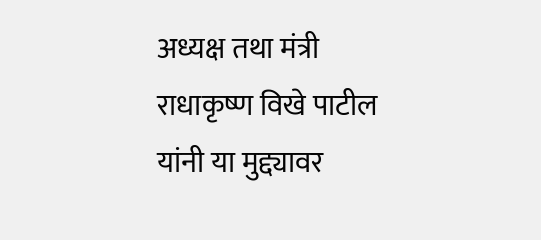अध्यक्ष तथा मंत्री राधाकृष्ण विखे पाटील यांनी या मुद्द्यावर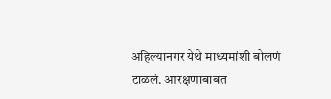अहिल्यानगर येथे माध्यमांशी बोलणं टाळलं. आरक्षणाबाबत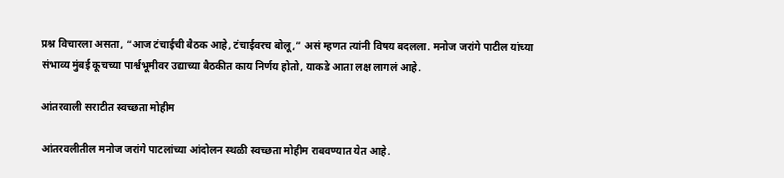प्रश्न विचारला असता, “आज टंचाईची बैठक आहे, टंचाईवरच बोलू,” असं म्हणत त्यांनी विषय बदलला. मनोज जरांगे पाटील यांच्या संभाव्य मुंबई कूचच्या पार्श्वभूमीवर उद्याच्या बैठकीत काय निर्णय होतो, याकडे आता लक्ष लागलं आहे.

आंतरवाली सराटीत स्वच्छता मोहीम

आंतरवलीतील मनोज जरांगे पाटलांच्या आंदोलन स्थळी स्वच्छता मोहीम राबवण्यात येत आहे.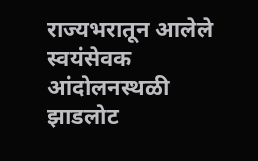राज्यभरातून आलेले स्वयंसेवक आंदोलनस्थळी झाडलोट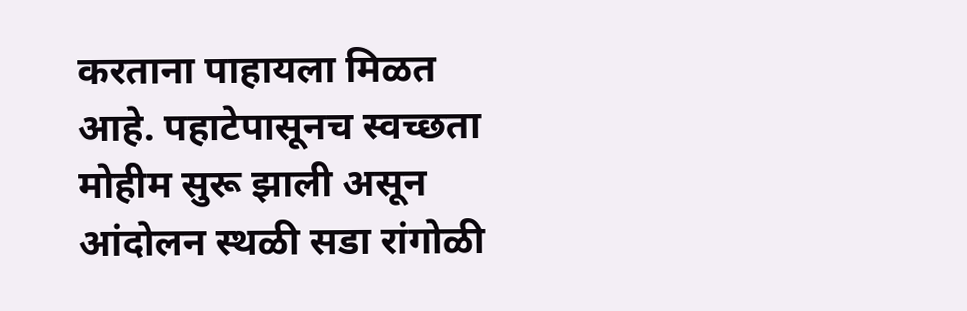करताना पाहायला मिळत आहे. पहाटेपासूनच स्वच्छता मोहीम सुरू झाली असून आंदोलन स्थळी सडा रांगोळी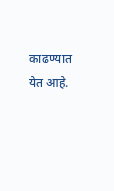काढण्यात येत आहे.